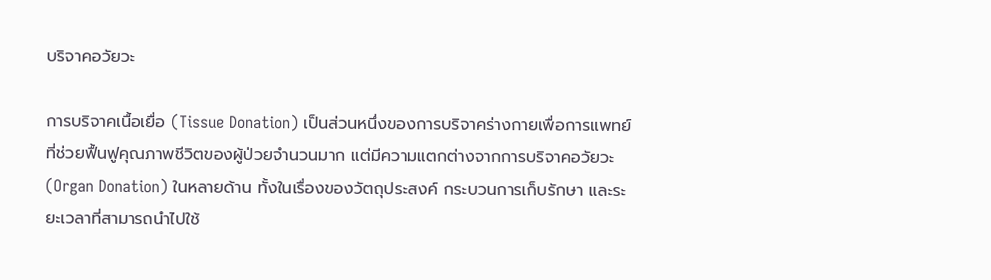บริจาคอวัยวะ

การบริจาคเนื้อเยื่อ (Tissue Donation) เป็นส่วนหนึ่งของการบริจาคร่างกายเพื่อการแพทย์ที่ช่วยฟื้นฟูคุณภาพชีวิตของผู้ป่วยจำนวนมาก แต่มีความแตกต่างจากการบริจาคอวัยวะ (Organ Donation) ในหลายด้าน ทั้งในเรื่องของวัตถุประสงค์ กระบวนการเก็บรักษา และระยะเวลาที่สามารถนำไปใช้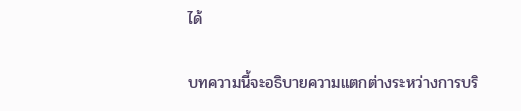ได้

บทความนี้จะอธิบายความแตกต่างระหว่างการบริ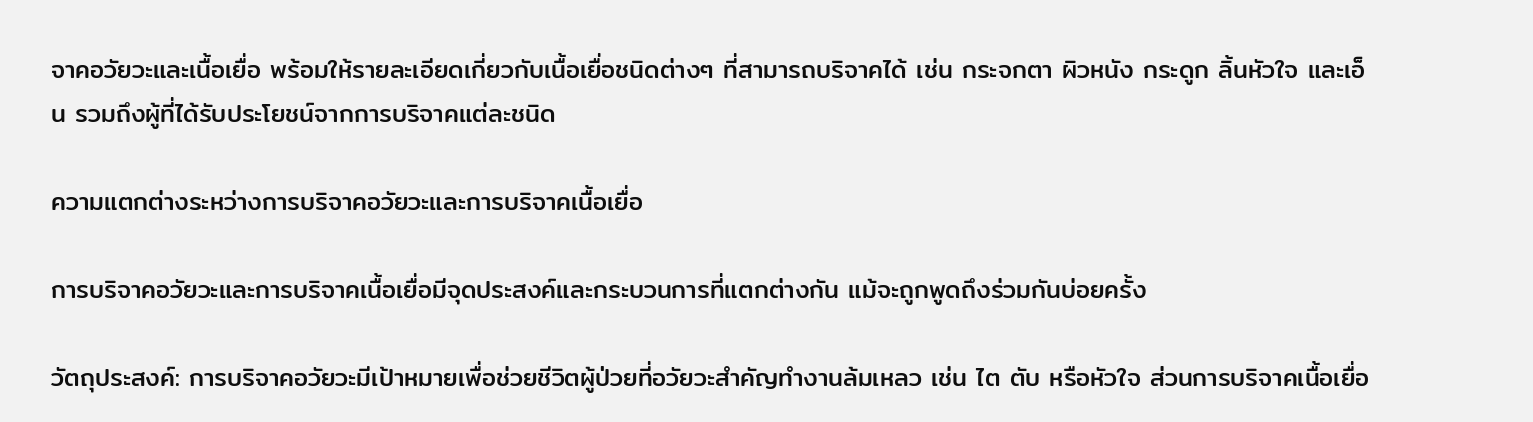จาคอวัยวะและเนื้อเยื่อ พร้อมให้รายละเอียดเกี่ยวกับเนื้อเยื่อชนิดต่างๆ ที่สามารถบริจาคได้ เช่น กระจกตา ผิวหนัง กระดูก ลิ้นหัวใจ และเอ็น รวมถึงผู้ที่ได้รับประโยชน์จากการบริจาคแต่ละชนิด

ความแตกต่างระหว่างการบริจาคอวัยวะและการบริจาคเนื้อเยื่อ

การบริจาคอวัยวะและการบริจาคเนื้อเยื่อมีจุดประสงค์และกระบวนการที่แตกต่างกัน แม้จะถูกพูดถึงร่วมกันบ่อยครั้ง

วัตถุประสงค์: การบริจาคอวัยวะมีเป้าหมายเพื่อช่วยชีวิตผู้ป่วยที่อวัยวะสำคัญทำงานล้มเหลว เช่น ไต ตับ หรือหัวใจ ส่วนการบริจาคเนื้อเยื่อ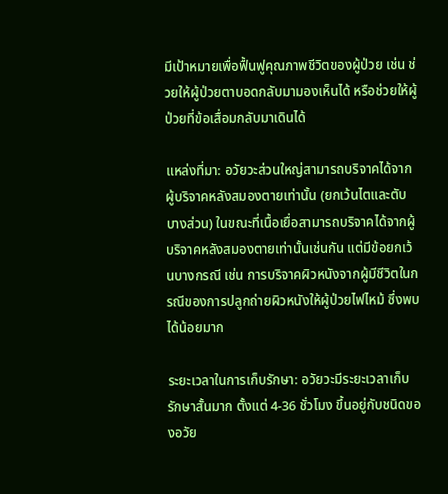มีเป้าหมายเพื่อฟื้นฟูคุณภาพชีวิตของผู้ป่วย เช่น ช่วยให้ผู้ป่วยตาบอดกลับมามองเห็นได้ หรือช่วยให้ผู้ป่วยที่ข้อเสื่อมกลับมาเดินได้

แหล่งที่มา: อวัยวะส่วนใหญ่สามารถบริจาคได้จากผู้บริจาคหลังสมองตายเท่านั้น (ยกเว้นไตและตับบางส่วน) ในขณะที่เนื้อเยื่อสามารถบริจาคได้จากผู้บริจาคหลังสมองตายเท่านั้นเช่นกัน แต่มีข้อยกเว้นบางกรณี เช่น การบริจาคผิวหนังจากผู้มีชีวิตในกรณีของการปลูกถ่ายผิวหนังให้ผู้ป่วยไฟไหม้ ซึ่งพบได้น้อยมาก

ระยะเวลาในการเก็บรักษา: อวัยวะมีระยะเวลาเก็บรักษาสั้นมาก ตั้งแต่ 4-36 ชั่วโมง ขึ้นอยู่กับชนิดของอวัย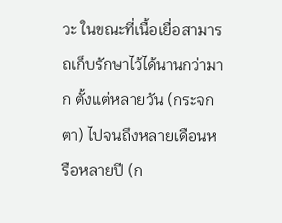วะ ในขณะที่เนื้อเยื่อสามารถเก็บรักษาไว้ได้นานกว่ามาก ตั้งแต่หลายวัน (กระจกตา) ไปจนถึงหลายเดือนหรือหลายปี (ก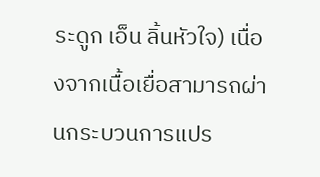ระดูก เอ็น ลิ้นหัวใจ) เนื่องจากเนื้อเยื่อสามารถผ่านกระบวนการแปร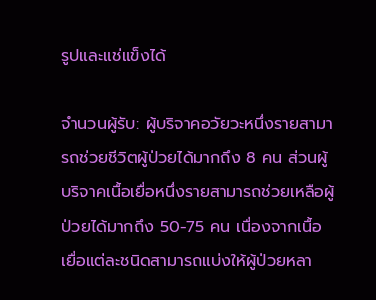รูปและแช่แข็งได้

จำนวนผู้รับ: ผู้บริจาคอวัยวะหนึ่งรายสามารถช่วยชีวิตผู้ป่วยได้มากถึง 8 คน ส่วนผู้บริจาคเนื้อเยื่อหนึ่งรายสามารถช่วยเหลือผู้ป่วยได้มากถึง 50-75 คน เนื่องจากเนื้อเยื่อแต่ละชนิดสามารถแบ่งให้ผู้ป่วยหลา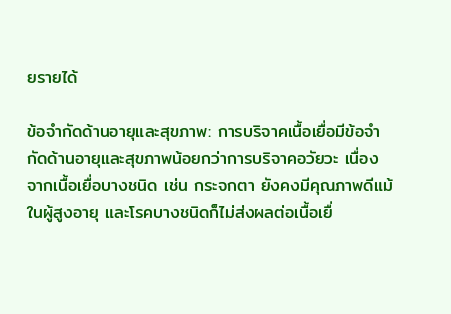ยรายได้

ข้อจำกัดด้านอายุและสุขภาพ: การบริจาคเนื้อเยื่อมีข้อจำกัดด้านอายุและสุขภาพน้อยกว่าการบริจาคอวัยวะ เนื่องจากเนื้อเยื่อบางชนิด เช่น กระจกตา ยังคงมีคุณภาพดีแม้ในผู้สูงอายุ และโรคบางชนิดก็ไม่ส่งผลต่อเนื้อเยื่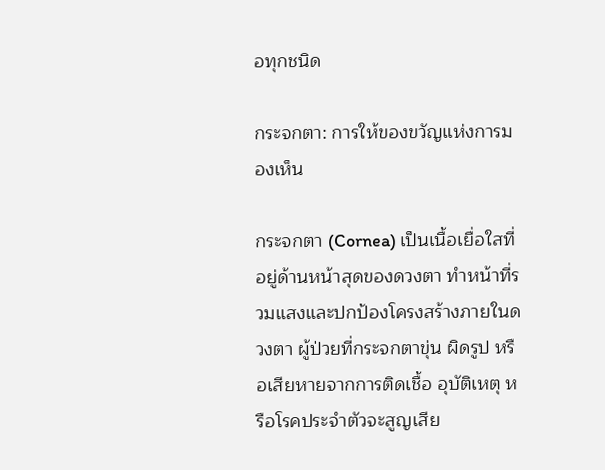อทุกชนิด

กระจกตา: การให้ของขวัญแห่งการมองเห็น

กระจกตา (Cornea) เป็นเนื้อเยื่อใสที่อยู่ด้านหน้าสุดของดวงตา ทำหน้าที่รวมแสงและปกป้องโครงสร้างภายในดวงตา ผู้ป่วยที่กระจกตาขุ่น ผิดรูป หรือเสียหายจากการติดเชื้อ อุบัติเหตุ หรือโรคประจำตัวจะสูญเสีย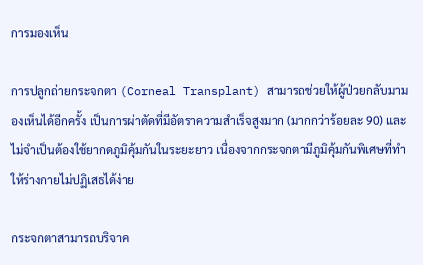การมองเห็น

การปลูกถ่ายกระจกตา (Corneal Transplant) สามารถช่วยให้ผู้ป่วยกลับมามองเห็นได้อีกครั้ง เป็นการผ่าตัดที่มีอัตราความสำเร็จสูงมาก (มากกว่าร้อยละ 90) และไม่จำเป็นต้องใช้ยากดภูมิคุ้มกันในระยะยาว เนื่องจากกระจกตามีภูมิคุ้มกันพิเศษที่ทำให้ร่างกายไม่ปฏิเสธได้ง่าย

กระจกตาสามารถบริจาค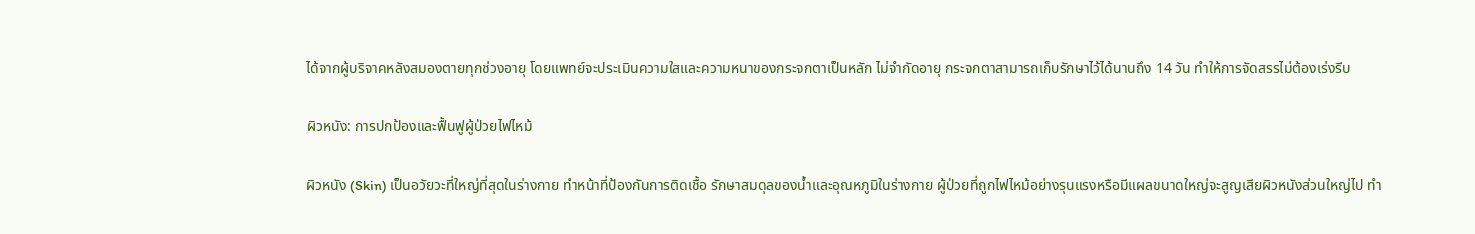ได้จากผู้บริจาคหลังสมองตายทุกช่วงอายุ โดยแพทย์จะประเมินความใสและความหนาของกระจกตาเป็นหลัก ไม่จำกัดอายุ กระจกตาสามารถเก็บรักษาไว้ได้นานถึง 14 วัน ทำให้การจัดสรรไม่ต้องเร่งรีบ

ผิวหนัง: การปกป้องและฟื้นฟูผู้ป่วยไฟไหม้

ผิวหนัง (Skin) เป็นอวัยวะที่ใหญ่ที่สุดในร่างกาย ทำหน้าที่ป้องกันการติดเชื้อ รักษาสมดุลของน้ำและอุณหภูมิในร่างกาย ผู้ป่วยที่ถูกไฟไหม้อย่างรุนแรงหรือมีแผลขนาดใหญ่จะสูญเสียผิวหนังส่วนใหญ่ไป ทำ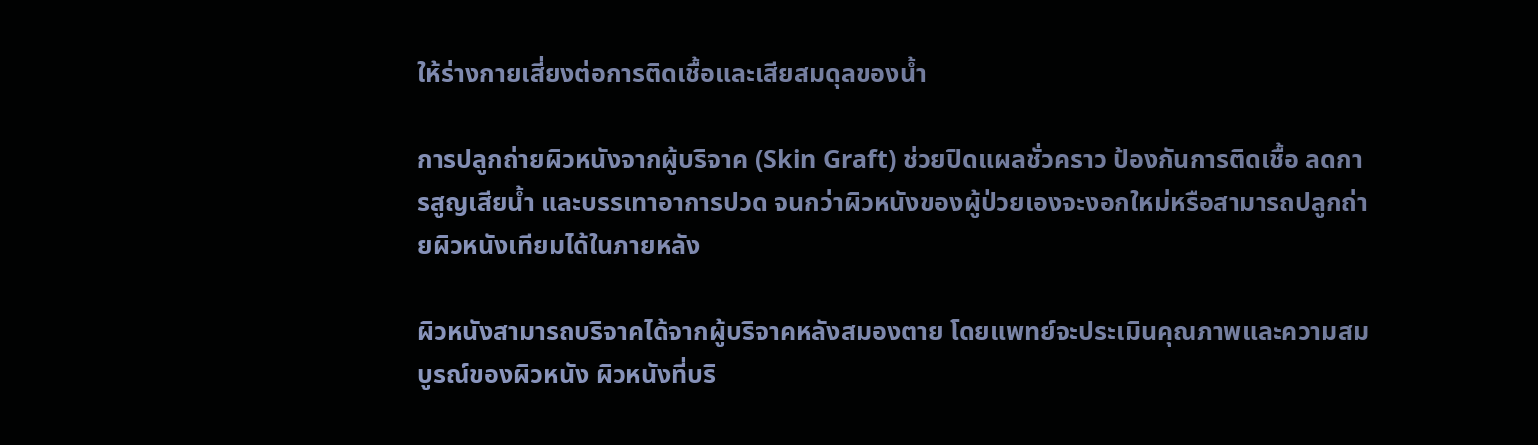ให้ร่างกายเสี่ยงต่อการติดเชื้อและเสียสมดุลของน้ำ

การปลูกถ่ายผิวหนังจากผู้บริจาค (Skin Graft) ช่วยปิดแผลชั่วคราว ป้องกันการติดเชื้อ ลดการสูญเสียน้ำ และบรรเทาอาการปวด จนกว่าผิวหนังของผู้ป่วยเองจะงอกใหม่หรือสามารถปลูกถ่ายผิวหนังเทียมได้ในภายหลัง

ผิวหนังสามารถบริจาคได้จากผู้บริจาคหลังสมองตาย โดยแพทย์จะประเมินคุณภาพและความสมบูรณ์ของผิวหนัง ผิวหนังที่บริ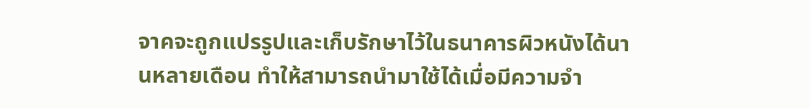จาคจะถูกแปรรูปและเก็บรักษาไว้ในธนาคารผิวหนังได้นานหลายเดือน ทำให้สามารถนำมาใช้ได้เมื่อมีความจำ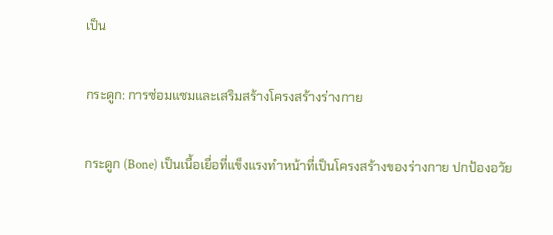เป็น

กระดูก: การซ่อมแซมและเสริมสร้างโครงสร้างร่างกาย

กระดูก (Bone) เป็นเนื้อเยื่อที่แข็งแรงทำหน้าที่เป็นโครงสร้างของร่างกาย ปกป้องอวัย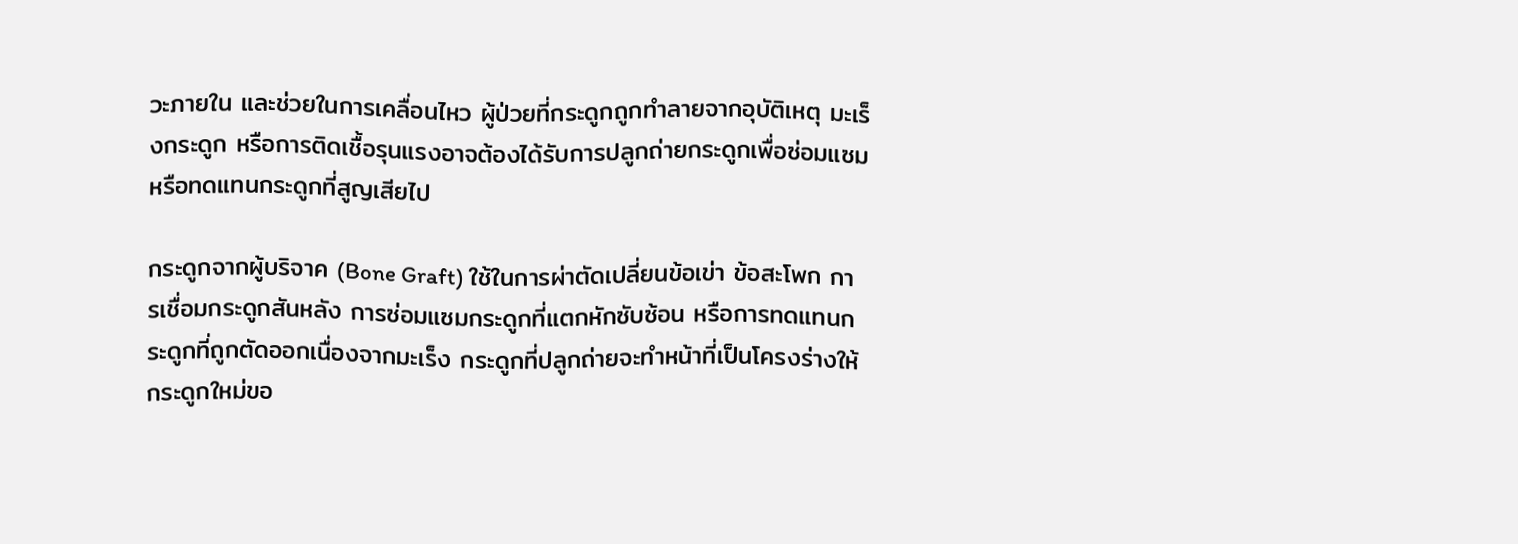วะภายใน และช่วยในการเคลื่อนไหว ผู้ป่วยที่กระดูกถูกทำลายจากอุบัติเหตุ มะเร็งกระดูก หรือการติดเชื้อรุนแรงอาจต้องได้รับการปลูกถ่ายกระดูกเพื่อซ่อมแซมหรือทดแทนกระดูกที่สูญเสียไป

กระดูกจากผู้บริจาค (Bone Graft) ใช้ในการผ่าตัดเปลี่ยนข้อเข่า ข้อสะโพก การเชื่อมกระดูกสันหลัง การซ่อมแซมกระดูกที่แตกหักซับซ้อน หรือการทดแทนกระดูกที่ถูกตัดออกเนื่องจากมะเร็ง กระดูกที่ปลูกถ่ายจะทำหน้าที่เป็นโครงร่างให้กระดูกใหม่ขอ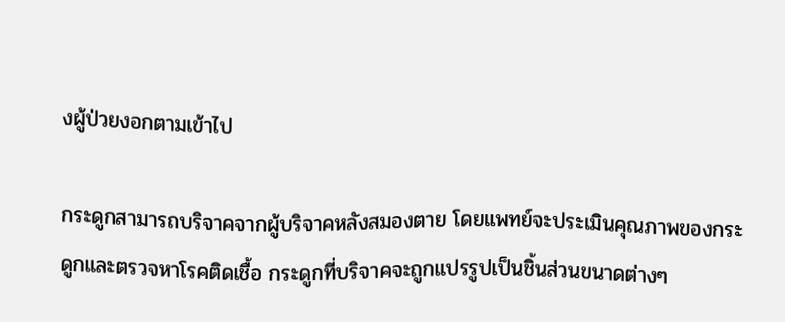งผู้ป่วยงอกตามเข้าไป

กระดูกสามารถบริจาคจากผู้บริจาคหลังสมองตาย โดยแพทย์จะประเมินคุณภาพของกระดูกและตรวจหาโรคติดเชื้อ กระดูกที่บริจาคจะถูกแปรรูปเป็นชิ้นส่วนขนาดต่างๆ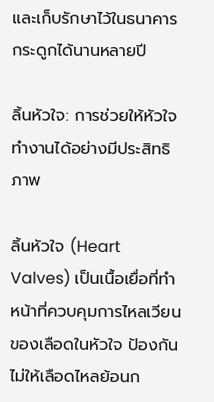และเก็บรักษาไว้ในธนาคารกระดูกได้นานหลายปี

ลิ้นหัวใจ: การช่วยให้หัวใจทำงานได้อย่างมีประสิทธิภาพ

ลิ้นหัวใจ (Heart Valves) เป็นเนื้อเยื่อที่ทำหน้าที่ควบคุมการไหลเวียนของเลือดในหัวใจ ป้องกันไม่ให้เลือดไหลย้อนก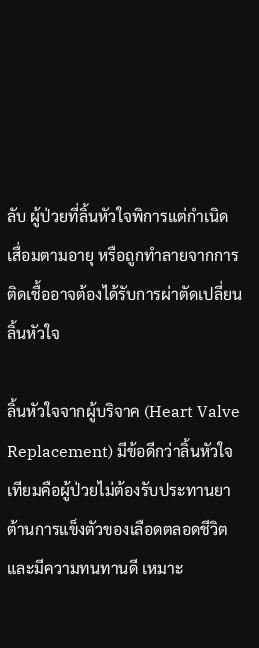ลับ ผู้ป่วยที่ลิ้นหัวใจพิการแต่กำเนิด เสื่อมตามอายุ หรือถูกทำลายจากการติดเชื้ออาจต้องได้รับการผ่าตัดเปลี่ยนลิ้นหัวใจ

ลิ้นหัวใจจากผู้บริจาค (Heart Valve Replacement) มีข้อดีกว่าลิ้นหัวใจเทียมคือผู้ป่วยไม่ต้องรับประทานยาต้านการแข็งตัวของเลือดตลอดชีวิต และมีความทนทานดี เหมาะ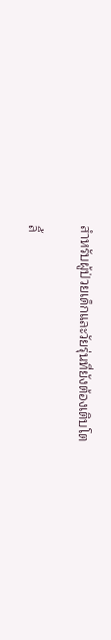สำหรับผู้ป่วยเด็กและวัยรุ่นที่ยังต้องเติบโต

ลิ้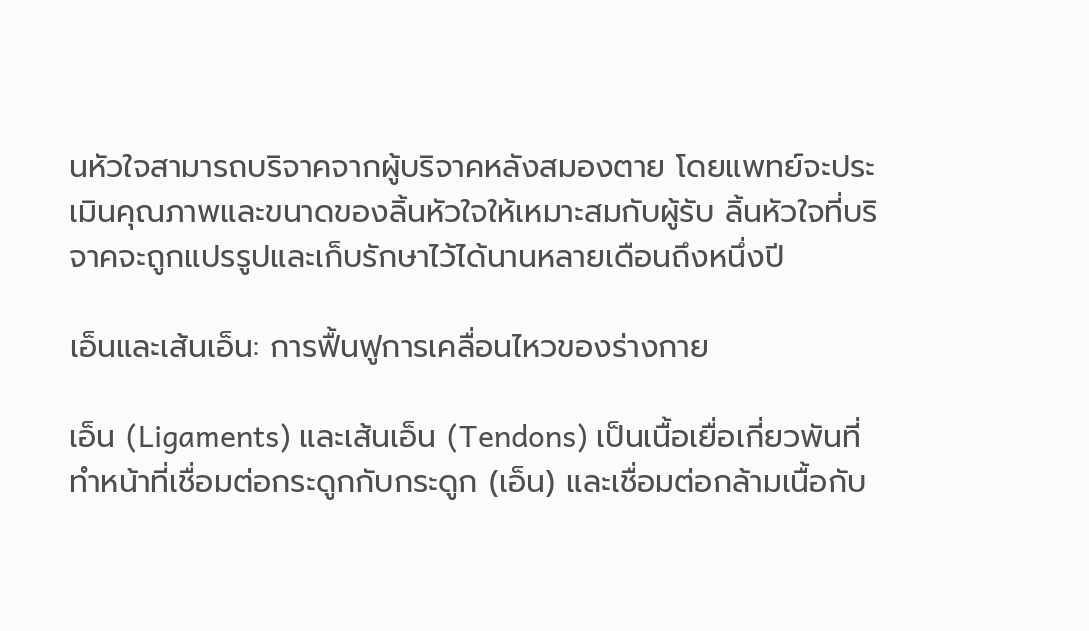นหัวใจสามารถบริจาคจากผู้บริจาคหลังสมองตาย โดยแพทย์จะประเมินคุณภาพและขนาดของลิ้นหัวใจให้เหมาะสมกับผู้รับ ลิ้นหัวใจที่บริจาคจะถูกแปรรูปและเก็บรักษาไว้ได้นานหลายเดือนถึงหนึ่งปี

เอ็นและเส้นเอ็น: การฟื้นฟูการเคลื่อนไหวของร่างกาย

เอ็น (Ligaments) และเส้นเอ็น (Tendons) เป็นเนื้อเยื่อเกี่ยวพันที่ทำหน้าที่เชื่อมต่อกระดูกกับกระดูก (เอ็น) และเชื่อมต่อกล้ามเนื้อกับ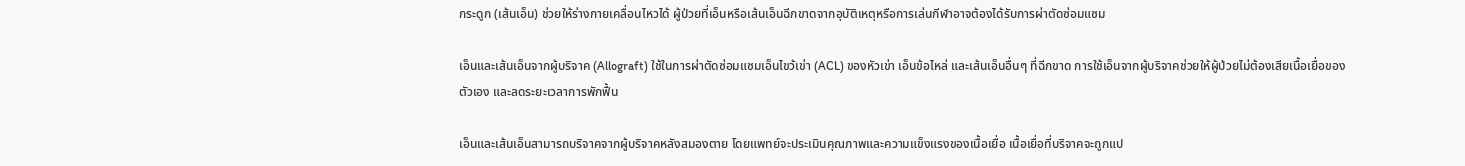กระดูก (เส้นเอ็น) ช่วยให้ร่างกายเคลื่อนไหวได้ ผู้ป่วยที่เอ็นหรือเส้นเอ็นฉีกขาดจากอุบัติเหตุหรือการเล่นกีฬาอาจต้องได้รับการผ่าตัดซ่อมแซม

เอ็นและเส้นเอ็นจากผู้บริจาค (Allograft) ใช้ในการผ่าตัดซ่อมแซมเอ็นไขว้เข่า (ACL) ของหัวเข่า เอ็นข้อไหล่ และเส้นเอ็นอื่นๆ ที่ฉีกขาด การใช้เอ็นจากผู้บริจาคช่วยให้ผู้ป่วยไม่ต้องเสียเนื้อเยื่อของตัวเอง และลดระยะเวลาการพักฟื้น

เอ็นและเส้นเอ็นสามารถบริจาคจากผู้บริจาคหลังสมองตาย โดยแพทย์จะประเมินคุณภาพและความแข็งแรงของเนื้อเยื่อ เนื้อเยื่อที่บริจาคจะถูกแป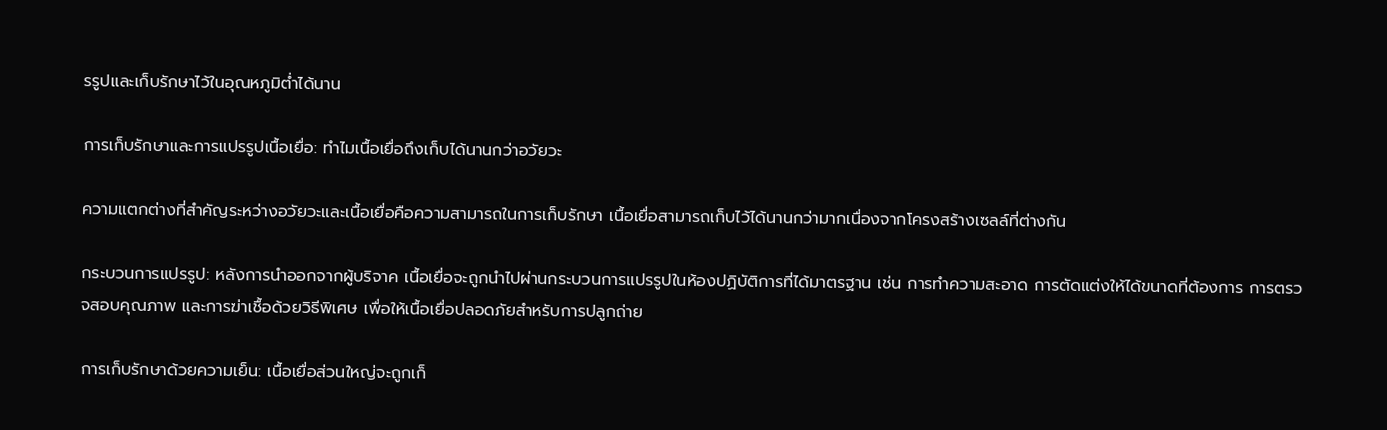รรูปและเก็บรักษาไว้ในอุณหภูมิต่ำได้นาน

การเก็บรักษาและการแปรรูปเนื้อเยื่อ: ทำไมเนื้อเยื่อถึงเก็บได้นานกว่าอวัยวะ

ความแตกต่างที่สำคัญระหว่างอวัยวะและเนื้อเยื่อคือความสามารถในการเก็บรักษา เนื้อเยื่อสามารถเก็บไว้ได้นานกว่ามากเนื่องจากโครงสร้างเซลล์ที่ต่างกัน

กระบวนการแปรรูป: หลังการนำออกจากผู้บริจาค เนื้อเยื่อจะถูกนำไปผ่านกระบวนการแปรรูปในห้องปฏิบัติการที่ได้มาตรฐาน เช่น การทำความสะอาด การตัดแต่งให้ได้ขนาดที่ต้องการ การตรวจสอบคุณภาพ และการฆ่าเชื้อด้วยวิธีพิเศษ เพื่อให้เนื้อเยื่อปลอดภัยสำหรับการปลูกถ่าย

การเก็บรักษาด้วยความเย็น: เนื้อเยื่อส่วนใหญ่จะถูกเก็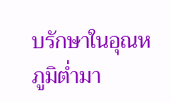บรักษาในอุณหภูมิต่ำมา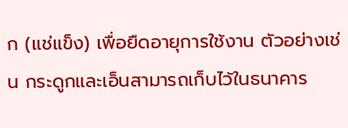ก (แช่แข็ง) เพื่อยืดอายุการใช้งาน ตัวอย่างเช่น กระดูกและเอ็นสามารถเก็บไว้ในธนาคาร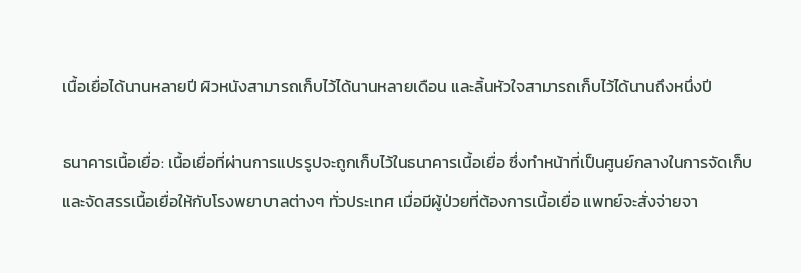เนื้อเยื่อได้นานหลายปี ผิวหนังสามารถเก็บไว้ได้นานหลายเดือน และลิ้นหัวใจสามารถเก็บไว้ได้นานถึงหนึ่งปี

ธนาคารเนื้อเยื่อ: เนื้อเยื่อที่ผ่านการแปรรูปจะถูกเก็บไว้ในธนาคารเนื้อเยื่อ ซึ่งทำหน้าที่เป็นศูนย์กลางในการจัดเก็บและจัดสรรเนื้อเยื่อให้กับโรงพยาบาลต่างๆ ทั่วประเทศ เมื่อมีผู้ป่วยที่ต้องการเนื้อเยื่อ แพทย์จะสั่งจ่ายจา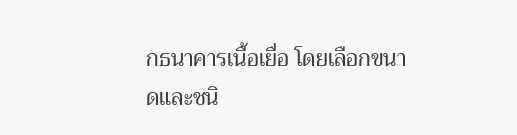กธนาคารเนื้อเยื่อ โดยเลือกขนาดและชนิ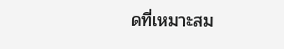ดที่เหมาะสม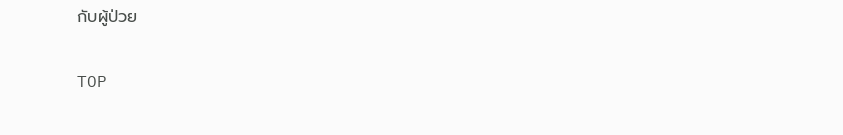กับผู้ป่วย

TOP